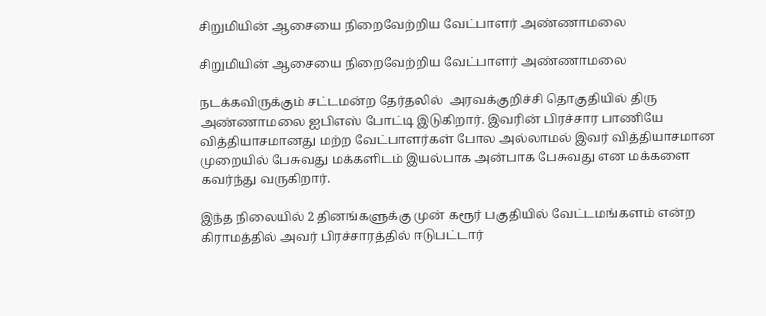சிறுமியின் ஆசையை நிறைவேற்றிய வேட்பாளர் அண்ணாமலை

சிறுமியின் ஆசையை நிறைவேற்றிய வேட்பாளர் அண்ணாமலை

நடக்கவிருக்கும் சட்டமன்ற தேர்தலில்  அரவக்குறிச்சி தொகுதியில் திரு அண்ணாமலை ஐபிஎஸ் போட்டி இடுகிறார். இவரின் பிரச்சார பாணியே வித்தியாசமானது மற்ற வேட்பாளர்கள் போல அல்லாமல் இவர் வித்தியாசமான முறையில் பேசுவது மக்களிடம் இயல்பாக அன்பாக பேசுவது என மக்களை கவர்ந்து வருகிறார்.

இந்த நிலையில் 2 தினங்களுக்கு முன் கரூர் பகுதியில் வேட்டமங்களம் என்ற கிராமத்தில் அவர் பிரச்சாரத்தில் ஈடுபட்டார்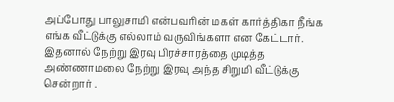அப்போது பாலுசாமி என்பவரின் மகள் கார்த்திகா நீங்க எங்க வீட்டுக்கு எல்லாம் வருவிங்களா என கேட்டார். இதனால் நேற்று இரவு பிரச்சாரத்தை முடித்த அண்ணாமலை நேற்று இரவு அந்த சிறுமி வீட்டுக்கு சென்றார் .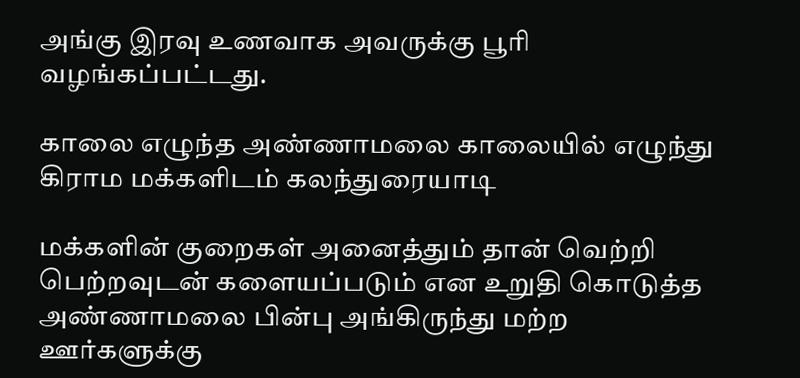அங்கு இரவு உணவாக அவருக்கு பூரி வழங்கப்பட்டது.

காலை எழுந்த அண்ணாமலை காலையில் எழுந்து கிராம மக்களிடம் கலந்துரையாடி

மக்களின் குறைகள் அனைத்தும் தான் வெற்றி பெற்றவுடன் களையப்படும் என உறுதி கொடுத்த அண்ணாமலை பின்பு அங்கிருந்து மற்ற ஊர்களுக்கு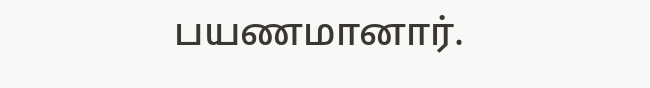பயணமானார்.